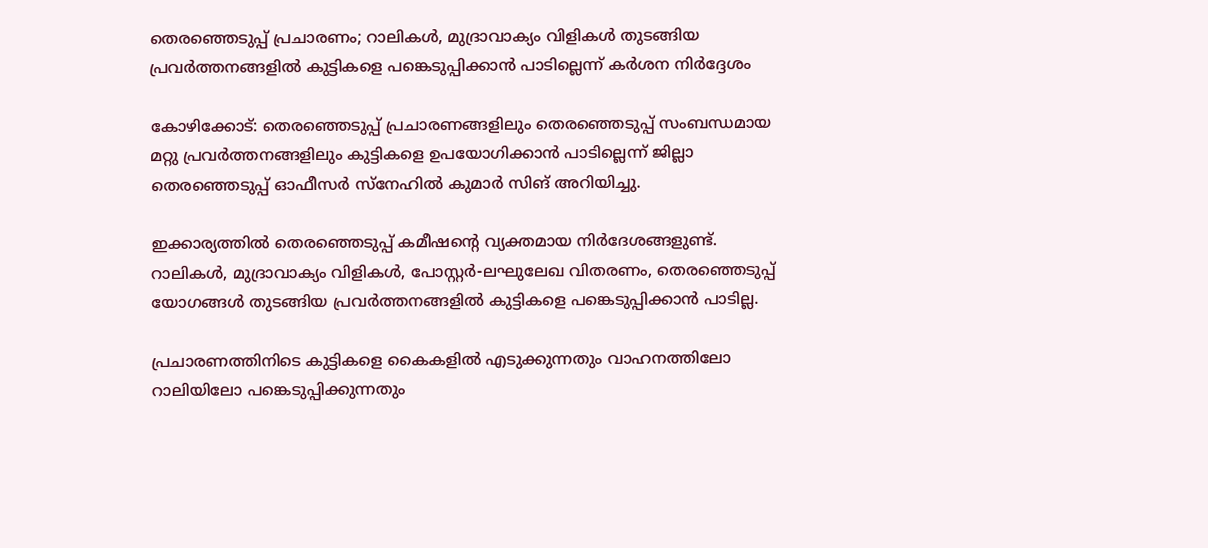തെരഞ്ഞെടുപ്പ് പ്രചാരണം; റാലികൾ, മുദ്രാവാക്യം വിളികൾ തുടങ്ങിയ പ്രവർത്തനങ്ങളിൽ കുട്ടികളെ പങ്കെടുപ്പിക്കാൻ പാടില്ലെന്ന് കർശന നിർദ്ദേശം

കോഴിക്കോട്: തെരഞ്ഞെടുപ്പ് പ്രചാരണങ്ങളിലും തെരഞ്ഞെടുപ്പ് സംബന്ധമായ മറ്റു പ്രവർത്തനങ്ങളിലും കുട്ടികളെ ഉപയോഗിക്കാൻ പാടില്ലെന്ന് ജില്ലാ തെരഞ്ഞെടുപ്പ് ഓഫീസർ സ്‌നേഹിൽ കുമാർ സിങ് അറിയിച്ചു.

ഇക്കാര്യത്തിൽ തെരഞ്ഞെടുപ്പ് കമീഷന്റെ വ്യക്തമായ നിർദേശങ്ങളുണ്ട്. റാലികൾ, മുദ്രാവാക്യം വിളികൾ, പോസ്റ്റർ-ലഘുലേഖ വിതരണം, തെരഞ്ഞെടുപ്പ് യോഗങ്ങൾ തുടങ്ങിയ പ്രവർത്തനങ്ങളിൽ കുട്ടികളെ പങ്കെടുപ്പിക്കാൻ പാടില്ല.

പ്രചാരണത്തിനിടെ കുട്ടികളെ കൈകളിൽ എടുക്കുന്നതും വാഹനത്തിലോ റാലിയിലോ പങ്കെടുപ്പിക്കുന്നതും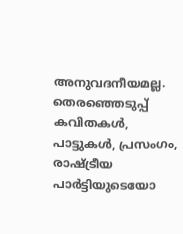അനുവദനീയമല്ല. തെരഞ്ഞെടുപ്പ് കവിതകൾ, പാട്ടുകൾ, പ്രസംഗം, രാഷ്ട്രീയ പാർട്ടിയുടെയോ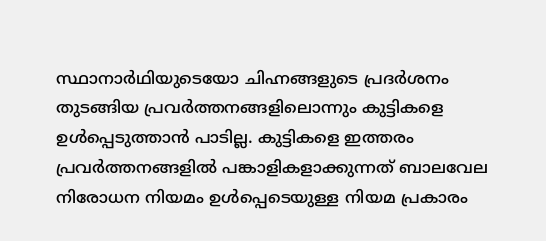സ്ഥാനാർഥിയുടെയോ ചിഹ്നങ്ങളുടെ പ്രദർശനം തുടങ്ങിയ പ്രവർത്തനങ്ങളിലൊന്നും കുട്ടികളെ ഉൾപ്പെടുത്താൻ പാടില്ല. കുട്ടികളെ ഇത്തരം പ്രവർത്തനങ്ങളിൽ പങ്കാളികളാക്കുന്നത് ബാലവേല നിരോധന നിയമം ഉൾപ്പെടെയുള്ള നിയമ പ്രകാരം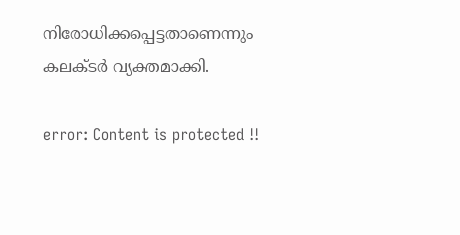നിരോധിക്കപ്പെട്ടതാണെന്നും കലക്ടർ വ്യക്തമാക്കി.

error: Content is protected !!